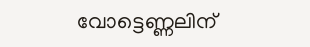വോട്ടെണ്ണലിന്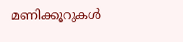മണിക്കൂറുകള്‍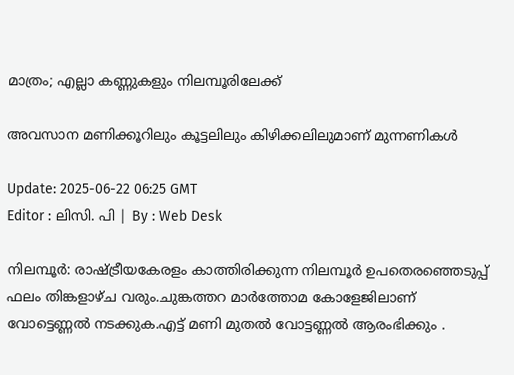മാത്രം; എല്ലാ കണ്ണുകളും നിലമ്പൂരിലേക്ക്

അവസാന മണിക്കൂറിലും കൂട്ടലിലും കിഴിക്കലിലുമാണ് മുന്നണികൾ

Update: 2025-06-22 06:25 GMT
Editor : ലിസി. പി | By : Web Desk

നിലമ്പൂർ: രാഷ്ട്രീയകേരളം കാത്തിരിക്കുന്ന നിലമ്പൂർ ഉപതെരഞ്ഞെടുപ്പ് ഫലം തിങ്കളാഴ്ച വരും.ചുങ്കത്തറ മാർത്തോമ കോളേജിലാണ് വോട്ടെണ്ണൽ നടക്കുക.എട്ട് മണി മുതൽ വോട്ടണ്ണൽ ആരംഭിക്കും .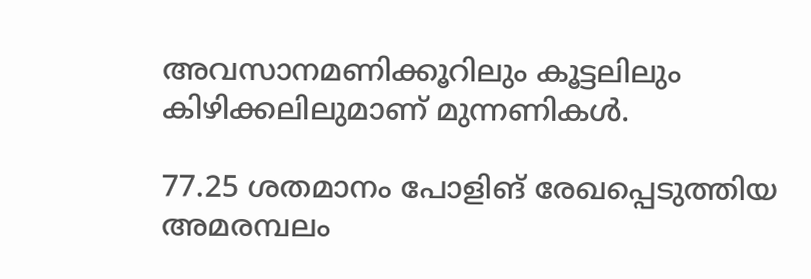അവസാനമണിക്കൂറിലും കൂട്ടലിലും കിഴിക്കലിലുമാണ് മുന്നണികൾ.

77.25 ശതമാനം പോളിങ് രേഖപ്പെടുത്തിയ അമരമ്പലം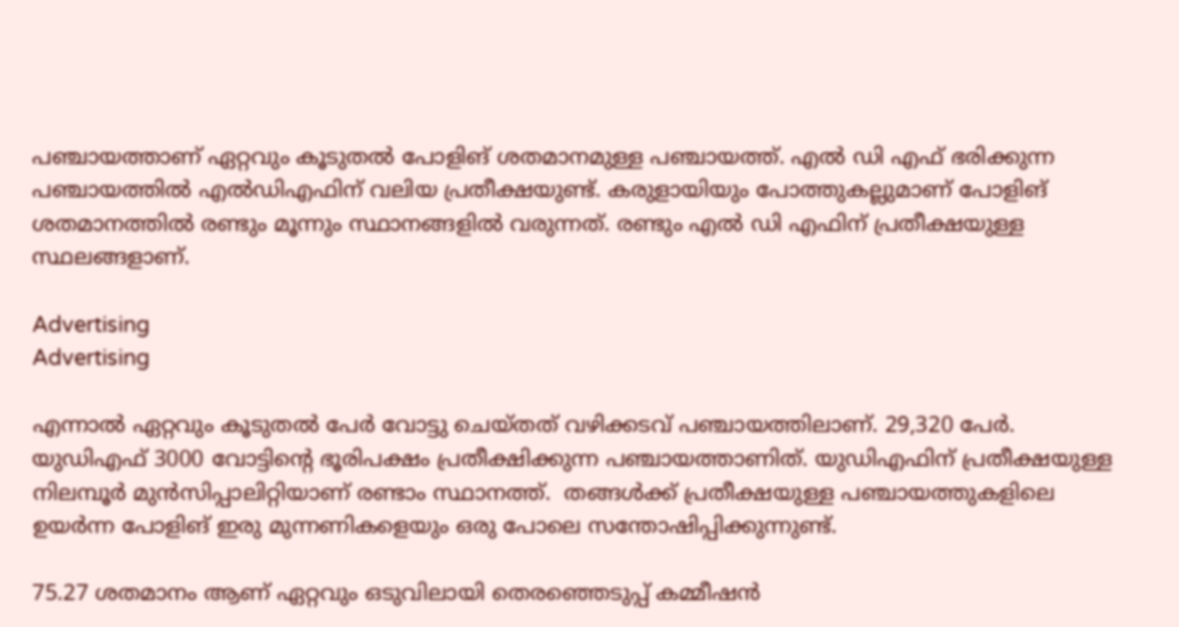പഞ്ചായത്താണ് ഏറ്റവും കൂടുതല്‍ പോളിങ് ശതമാനമുള്ള പഞ്ചായത്ത്. എല്‍ ഡി എഫ് ഭരിക്കുന്ന പഞ്ചായത്തില്‍ എല്‍ഡിഎഫിന് വലിയ പ്രതീക്ഷയുണ്ട്. കരുളായിയും പോത്തുകല്ലുമാണ് പോളിങ് ശതമാനത്തില്‍ രണ്ടും മൂന്നും സ്ഥാനങ്ങളില്‍ വരുന്നത്. രണ്ടും എല്‍ ഡി എഫിന് പ്രതീക്ഷയുള്ള സ്ഥലങ്ങളാണ്.

Advertising
Advertising

എന്നാല്‍ ഏറ്റവും കൂടുതല്‍ പേർ വോട്ടു ചെയ്തത് വഴിക്കടവ് പഞ്ചായത്തിലാണ്. 29,320 പേർ. യുഡിഎഫ് 3000 വോട്ടിന്റെ ഭൂരിപക്ഷം പ്രതീക്ഷിക്കുന്ന പഞ്ചായത്താണിത്. യുഡിഎഫിന് പ്രതീക്ഷയുള്ള നിലമ്പൂർ മുന്‍സിപ്പാലിറ്റിയാണ് രണ്ടാം സ്ഥാനത്ത്.  തങ്ങള്‍ക്ക് പ്രതീക്ഷയുള്ള പഞ്ചായത്തുകളിലെ ഉയർന്ന പോളിങ് ഇരു മുന്നണികളെയും ഒരു പോലെ സന്തോഷിപ്പിക്കുന്നുണ്ട്.

75.27 ശതമാനം ആണ് ഏറ്റവും ഒടുവിലായി തെരഞ്ഞെടുപ്പ് കമ്മീഷന്‍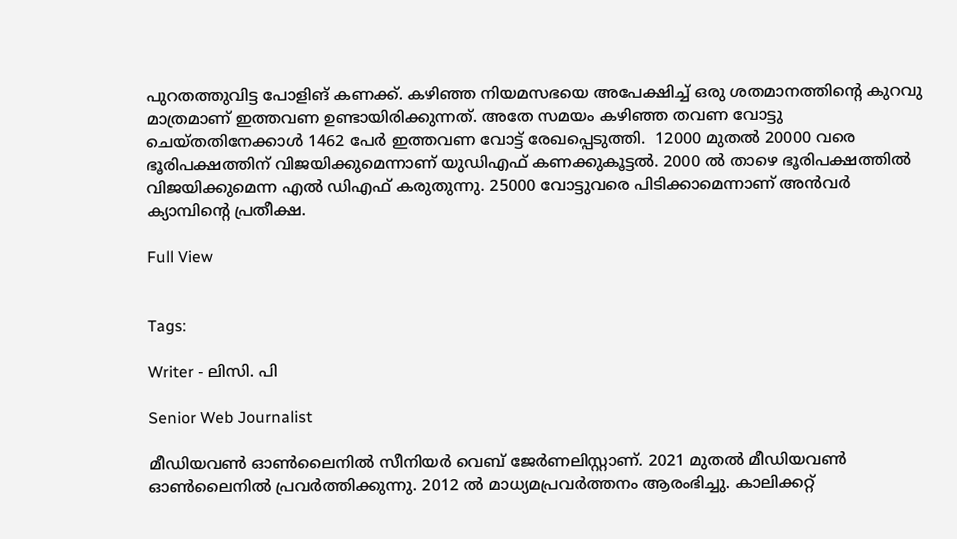പുറതത്തുവിട്ട പോളിങ് കണക്ക്. കഴിഞ്ഞ നിയമസഭയെ അപേക്ഷിച്ച് ഒരു ശതമാനത്തിന്റെ കുറവു മാത്രമാണ് ഇത്തവണ ഉണ്ടായിരിക്കുന്നത്. അതേ സമയം കഴിഞ്ഞ തവണ വോട്ടു ചെയ്തതിനേക്കാള്‍ 1462 പേർ ഇത്തവണ വോട്ട് രേഖപ്പെടുത്തി.  12000 മുതല്‍ 20000 വരെ ഭൂരിപക്ഷത്തിന് വിജയിക്കുമെന്നാണ് യുഡിഎഫ് കണക്കുകൂട്ടല്‍. 2000 ല്‍ താഴെ ഭൂരിപക്ഷത്തില്‍ വിജയിക്കുമെന്ന എല്‍ ഡിഎഫ് കരുതുന്നു. 25000 വോട്ടുവരെ പിടിക്കാമെന്നാണ് അൻവർ ക്യാമ്പിന്റെ പ്രതീക്ഷ.

Full View


Tags:

Writer - ലിസി. പി

Senior Web Journalist

മീഡിയവൺ ഓൺലൈനിൽ സീനിയർ വെബ് ജേർണലിസ്റ്റാണ്. 2021 മുതൽ മീഡിയവൺ ഓൺലൈനിൽ പ്രവർത്തിക്കുന്നു. 2012 ല്‍ മാധ്യമപ്രവര്‍ത്തനം ആരംഭിച്ചു. കാലിക്കറ്റ്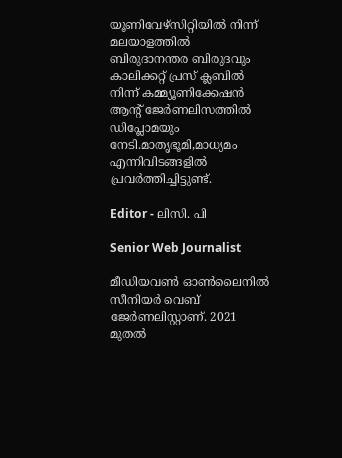യൂണിവേഴ്‌സിറ്റിയിൽ നിന്ന് മലയാളത്തിൽ ബിരുദാനന്തര ബിരുദവും കാലിക്കറ്റ് പ്രസ് ക്ലബിൽ നിന്ന് കമ്മ്യൂണിക്കേഷൻ ആന്റ് ജേർണലിസത്തിൽ ഡിപ്ലോമയും നേടി.മാതൃഭൂമി,മാധ്യമം എന്നിവിടങ്ങളിൽ പ്രവർത്തിച്ചിട്ടുണ്ട്.

Editor - ലിസി. പി

Senior Web Journalist

മീഡിയവൺ ഓൺലൈനിൽ സീനിയർ വെബ് ജേർണലിസ്റ്റാണ്. 2021 മുതൽ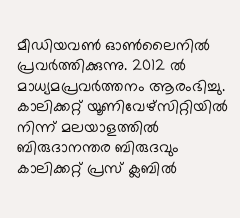മീഡിയവൺ ഓൺലൈനിൽ പ്രവർത്തിക്കുന്നു. 2012 ല്‍ മാധ്യമപ്രവര്‍ത്തനം ആരംഭിച്ചു. കാലിക്കറ്റ് യൂണിവേഴ്‌സിറ്റിയിൽ നിന്ന് മലയാളത്തിൽ ബിരുദാനന്തര ബിരുദവും കാലിക്കറ്റ് പ്രസ് ക്ലബിൽ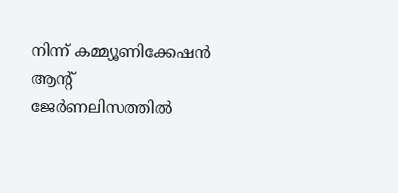നിന്ന് കമ്മ്യൂണിക്കേഷൻ ആന്റ് ജേർണലിസത്തിൽ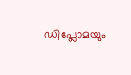ഡിപ്ലോമയും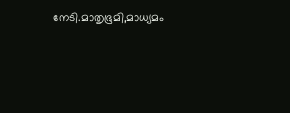നേടി.മാതൃഭൂമി,മാധ്യമം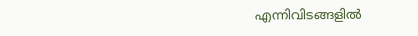എന്നിവിടങ്ങളിൽ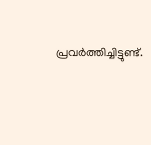പ്രവർത്തിച്ചിട്ടുണ്ട്.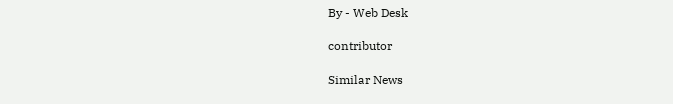By - Web Desk

contributor

Similar News